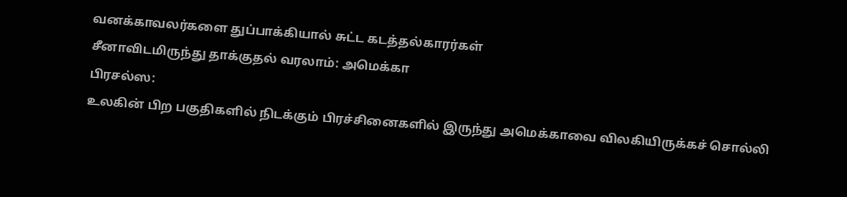வனக்காவலர்களை துப்பாக்கியால் சுட்ட கடத்தல்காரர்கள்
சீனாவிடமிருந்து தாக்குதல் வரலாம்: அமெக்கா
பிரசல்ஸ:
உலகின் பிற பகுதிகளில் நிடக்கும் பிரச்சினைகளில் இருந்து அமெக்காவை விலகியிருக்கச் சொல்லி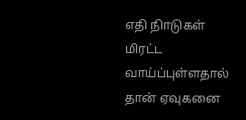எதி நிாடுகள் மிரட்ட வாய்ப்புள்ளதால் தான் ஏவுகனை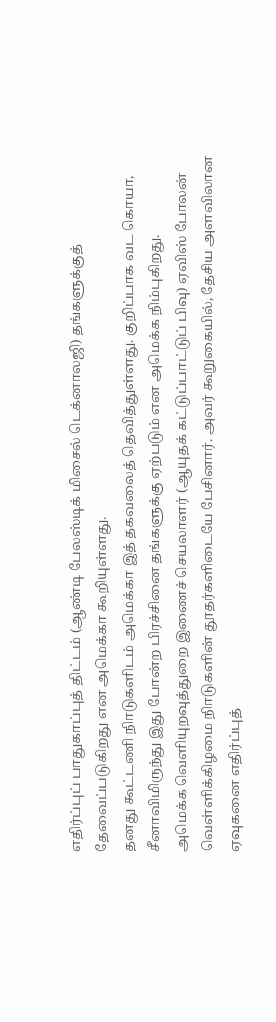எதிர்ப்புப் பாதுகாப்புத் திட்டம் (ஆண்டி பேலஸ்டிக் மிசைல் டெக்னாலஜி) தங்களுக்குத் தேவைப்படுகிறது என அமெக்கா கூறியுள்ளது.
தனது கூட்டணி நிாடுகளிடம் அமெக்கா இத் தகவலைத் தெவித்துள்ளது. குறிப்பாக வட கொயா, சீனாவிமிருந்து இது போன்ற பிரச்சினை தங்களுக்கு ஏற்படும் என அமெக்க நிம்புகிறது.
அமெக்க வெளியுறவுத்துறை இணைச் செயலாளர் (ஆயுதக் கட்டுப்பாட்டுப் பிவு) ஏவிஸ் போலன் வெள்ளிக்கிழமை நிாடுகளின் தூதர்களிடையே பேசினார். அவர் கூறுகையில், தேசிய அளவிலான ஏவுகனை எதிர்ப்புத்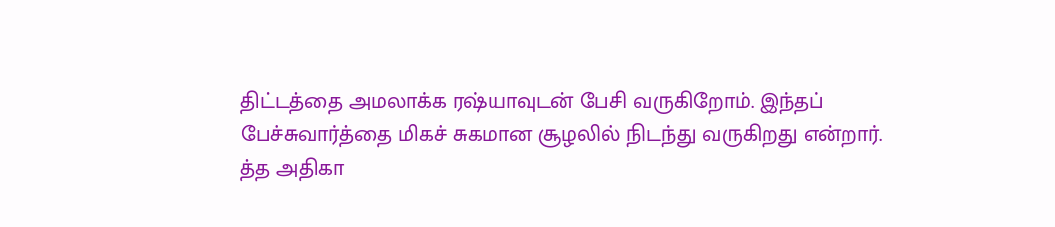திட்டத்தை அமலாக்க ரஷ்யாவுடன் பேசி வருகிறோம். இந்தப் பேச்சுவார்த்தை மிகச் சுகமான சூழலில் நிடந்து வருகிறது என்றார்.
த்த அதிகா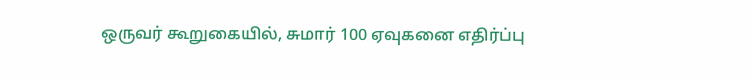ஒருவர் கூறுகையில், சுமார் 100 ஏவுகனை எதிர்ப்பு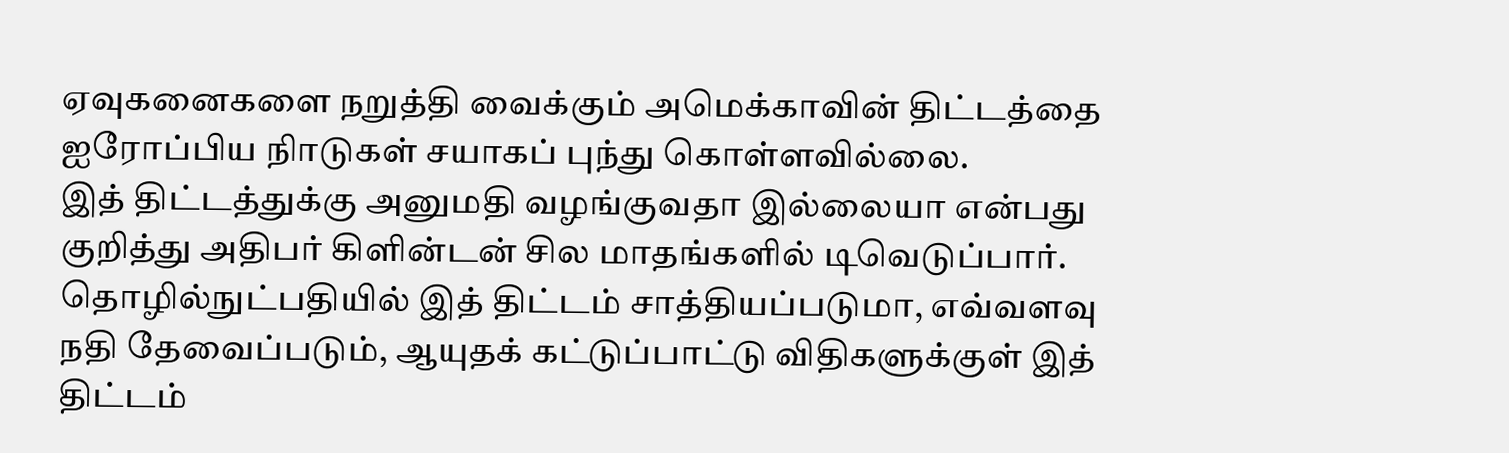ஏவுகனைகளை நறுத்தி வைக்கும் அமெக்காவின் திட்டத்தை ஐரோப்பிய நிாடுகள் சயாகப் புந்து கொள்ளவில்லை.
இத் திட்டத்துக்கு அனுமதி வழங்குவதா இல்லையா என்பது குறித்து அதிபர் கிளின்டன் சில மாதங்களில் டிவெடுப்பார். தொழில்நுட்பதியில் இத் திட்டம் சாத்தியப்படுமா, எவ்வளவு நதி தேவைப்படும், ஆயுதக் கட்டுப்பாட்டு விதிகளுக்குள் இத் திட்டம்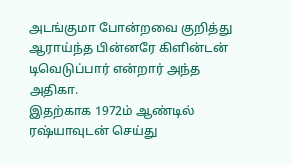அடங்குமா போன்றவை குறித்து ஆராய்ந்த பின்னரே கிளின்டன் டிவெடுப்பார் என்றார் அந்த அதிகா.
இதற்காக 1972ம் ஆண்டில் ரஷ்யாவுடன் செய்து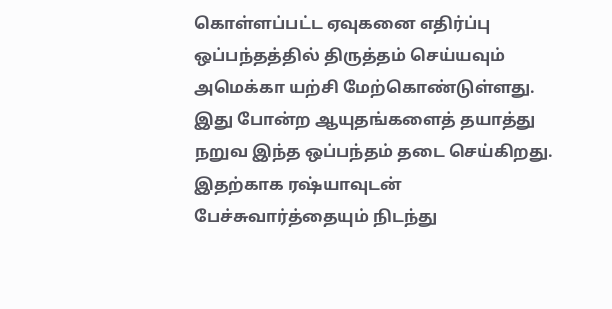கொள்ளப்பட்ட ஏவுகனை எதிர்ப்பு ஒப்பந்தத்தில் திருத்தம் செய்யவும் அமெக்கா யற்சி மேற்கொண்டுள்ளது. இது போன்ற ஆயுதங்களைத் தயாத்து நறுவ இந்த ஒப்பந்தம் தடை செய்கிறது. இதற்காக ரஷ்யாவுடன் பேச்சுவார்த்தையும் நிடந்து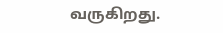வருகிறது.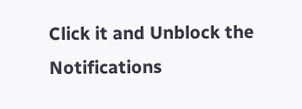Click it and Unblock the Notifications